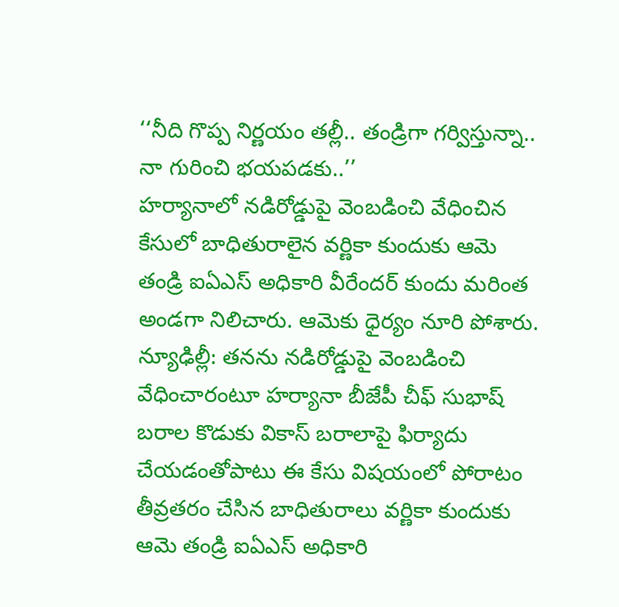‘‘నీది గొప్ప నిర్ణయం తల్లీ.. తండ్రిగా గర్విస్తున్నా.. నా గురించి భయపడకు..’’
హర్యానాలో నడిరోడ్డుపై వెంబడించి వేధించిన కేసులో బాధితురాలైన వర్ణికా కుందుకు ఆమె తండ్రి ఐఏఎస్ అధికారి వీరేందర్ కుందు మరింత అండగా నిలిచారు. ఆమెకు ధైర్యం నూరి పోశారు.
న్యూఢిల్లీ: తనను నడిరోడ్డుపై వెంబడించి వేధించారంటూ హర్యానా బీజేపీ చీఫ్ సుభాష్ బరాల కొడుకు వికాస్ బరాలాపై ఫిర్యాదు చేయడంతోపాటు ఈ కేసు విషయంలో పోరాటం తీవ్రతరం చేసిన బాధితురాలు వర్ణికా కుందుకు ఆమె తండ్రి ఐఏఎస్ అధికారి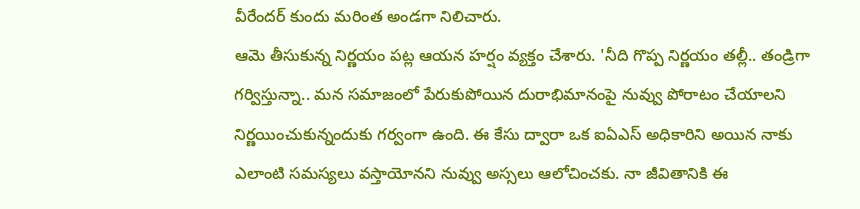వీరేందర్ కుందు మరింత అండగా నిలిచారు.
ఆమె తీసుకున్న నిర్ణయం పట్ల ఆయన హర్షం వ్యక్తం చేశారు. 'నీది గొప్ప నిర్ణయం తల్లీ.. తండ్రిగా గర్విస్తున్నా.. మన సమాజంలో పేరుకుపోయిన దురాభిమానంపై నువ్వు పోరాటం చేయాలని నిర్ణయించుకున్నందుకు గర్వంగా ఉంది. ఈ కేసు ద్వారా ఒక ఐఏఎస్ అధికారిని అయిన నాకు ఎలాంటి సమస్యలు వస్తాయోనని నువ్వు అస్సలు ఆలోచించకు. నా జీవితానికి ఈ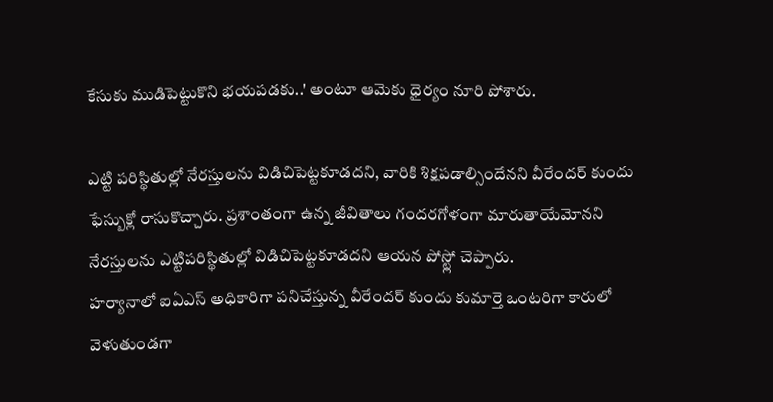కేసుకు ముడిపెట్టుకొని భయపడకు..' అంటూ ఆమెకు ధైర్యం నూరి పోశారు.

ఎట్టి పరిస్థితుల్లో నేరస్తులను విడిచిపెట్టకూడదని, వారికి శిక్షపడాల్సిందేనని వీరేందర్ కుందు ఫేస్బుక్లో రాసుకొచ్చారు. ప్రశాంతంగా ఉన్న జీవితాలు గందరగోళంగా మారుతాయేమోనని నేరస్తులను ఎట్టిపరిస్థితుల్లో విడిచిపెట్టకూడదని ఆయన పోస్ట్లో చెప్పారు.
హర్యానాలో ఐఏఎస్ అధికారిగా పనిచేస్తున్న వీరేందర్ కుందు కుమార్తె ఒంటరిగా కారులో వెళుతుండగా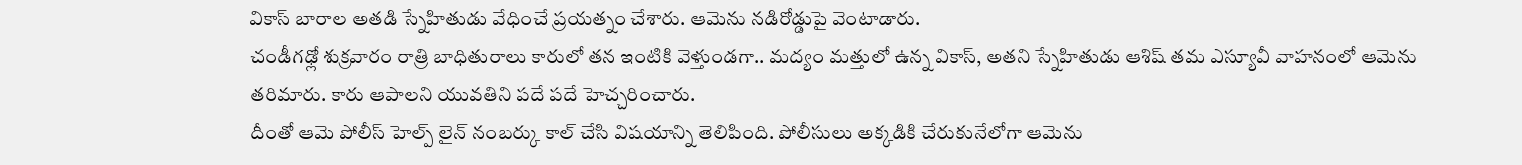వికాస్ బారాల అతడి స్నేహితుడు వేధించే ప్రయత్నం చేశారు. ఆమెను నడిరోడ్డుపై వెంటాడారు.
చండీగఢ్లో శుక్రవారం రాత్రి బాధితురాలు కారులో తన ఇంటికి వెళ్తుండగా.. మద్యం మత్తులో ఉన్న వికాస్, అతని స్నేహితుడు ఆశిష్ తమ ఎస్యూవీ వాహనంలో ఆమెను తరిమారు. కారు ఆపాలని యువతిని పదే పదే హెచ్చరించారు.
దీంతో ఆమె పోలీస్ హెల్ప్ లైన్ నంబర్కు కాల్ చేసి విషయాన్ని తెలిపింది. పోలీసులు అక్కడికి చేరుకునేలోగా ఆమెను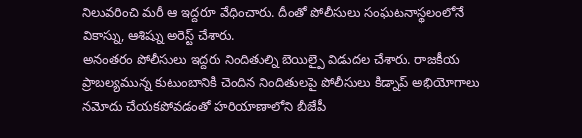నిలువరించి మరీ ఆ ఇద్దరూ వేధించారు. దీంతో పోలీసులు సంఘటనాస్థలంలోనే వికాస్ను, ఆశిష్ను అరెస్ట్ చేశారు.
అనంతరం పోలీసులు ఇద్దరు నిందితుల్ని బెయిల్పై విడుదల చేశారు. రాజకీయ ప్రాబల్యమున్న కుటుంబానికి చెందిన నిందితులపై పోలీసులు కిడ్నాప్ అభియోగాలు నమోదు చేయకపోవడంతో హరియాణాలోని బీజేపీ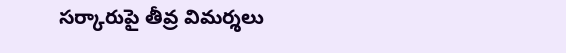సర్కారుపై తీవ్ర విమర్శలు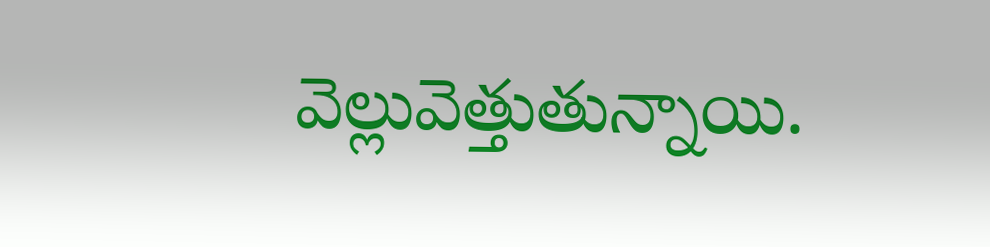వెల్లువెత్తుతున్నాయి.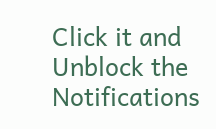Click it and Unblock the Notifications